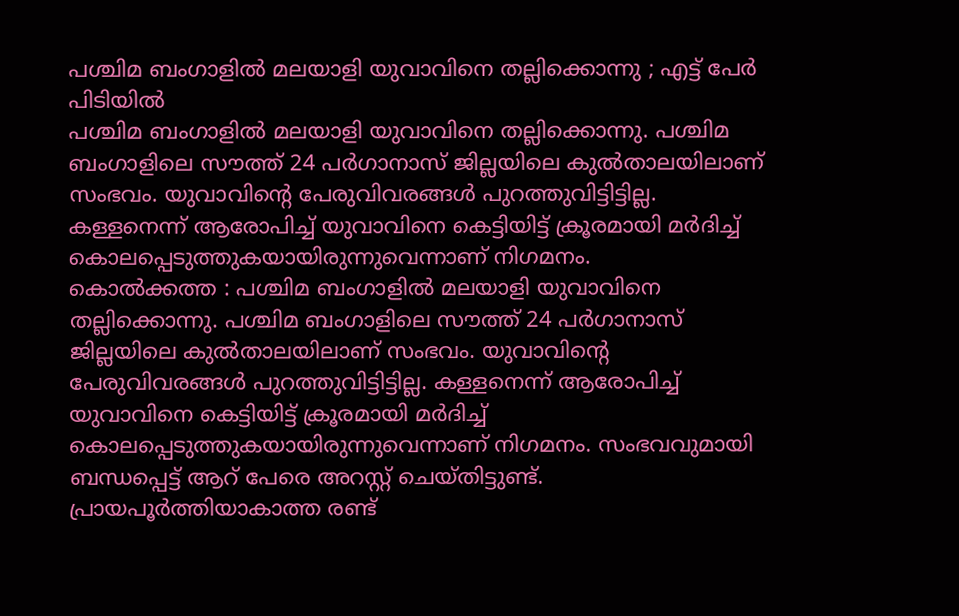പശ്ചിമ ബംഗാളിൽ മലയാളി യുവാവിനെ തല്ലിക്കൊന്നു ; എട്ട് പേർ പിടിയിൽ
പശ്ചിമ ബംഗാളിൽ മലയാളി യുവാവിനെ തല്ലിക്കൊന്നു. പശ്ചിമ ബംഗാളിലെ സൗത്ത് 24 പർഗാനാസ് ജില്ലയിലെ കുൽതാലയിലാണ് സംഭവം. യുവാവിന്റെ പേരുവിവരങ്ങൾ പുറത്തുവിട്ടിട്ടില്ല. കള്ളനെന്ന് ആരോപിച്ച് യുവാവിനെ കെട്ടിയിട്ട് ക്രൂരമായി മർദിച്ച് കൊലപ്പെടുത്തുകയായിരുന്നുവെന്നാണ് നിഗമനം.
കൊൽക്കത്ത : പശ്ചിമ ബംഗാളിൽ മലയാളി യുവാവിനെ തല്ലിക്കൊന്നു. പശ്ചിമ ബംഗാളിലെ സൗത്ത് 24 പർഗാനാസ് ജില്ലയിലെ കുൽതാലയിലാണ് സംഭവം. യുവാവിന്റെ പേരുവിവരങ്ങൾ പുറത്തുവിട്ടിട്ടില്ല. കള്ളനെന്ന് ആരോപിച്ച് യുവാവിനെ കെട്ടിയിട്ട് ക്രൂരമായി മർദിച്ച് കൊലപ്പെടുത്തുകയായിരുന്നുവെന്നാണ് നിഗമനം. സംഭവവുമായി ബന്ധപ്പെട്ട് ആറ് പേരെ അറസ്റ്റ് ചെയ്തിട്ടുണ്ട്. പ്രായപൂർത്തിയാകാത്ത രണ്ട്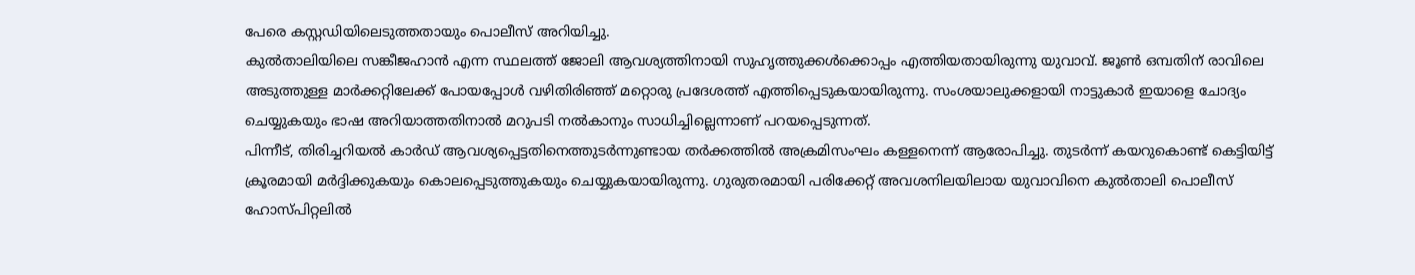പേരെ കസ്റ്റഡിയിലെടുത്തതായും പൊലീസ് അറിയിച്ചു.
കുൽതാലിയിലെ സങ്കീജഹാൻ എന്ന സ്ഥലത്ത് ജോലി ആവശ്യത്തിനായി സുഹൃത്തുക്കൾക്കൊപ്പം എത്തിയതായിരുന്നു യുവാവ്. ജൂൺ ഒമ്പതിന് രാവിലെ അടുത്തുള്ള മാർക്കറ്റിലേക്ക് പോയപ്പോൾ വഴിതിരിഞ്ഞ് മറ്റൊരു പ്രദേശത്ത് എത്തിപ്പെടുകയായിരുന്നു. സംശയാലുക്കളായി നാട്ടുകാർ ഇയാളെ ചോദ്യം ചെയ്യുകയും ഭാഷ അറിയാത്തതിനാൽ മറുപടി നൽകാനും സാധിച്ചില്ലെന്നാണ് പറയപ്പെടുന്നത്.
പിന്നീട്, തിരിച്ചറിയൽ കാർഡ് ആവശ്യപ്പെട്ടതിനെത്തുടർന്നുണ്ടായ തർക്കത്തിൽ അക്രമിസംഘം കള്ളനെന്ന് ആരോപിച്ചു. തുടർന്ന് കയറുകൊണ്ട് കെട്ടിയിട്ട് ക്രൂരമായി മർദ്ദിക്കുകയും കൊലപ്പെടുത്തുകയും ചെയ്യുകയായിരുന്നു. ഗുരുതരമായി പരിക്കേറ്റ് അവശനിലയിലായ യുവാവിനെ കുൽതാലി പൊലീസ് ഹോസ്പിറ്റലിൽ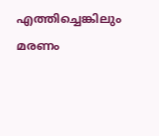എത്തിച്ചെങ്കിലും മരണം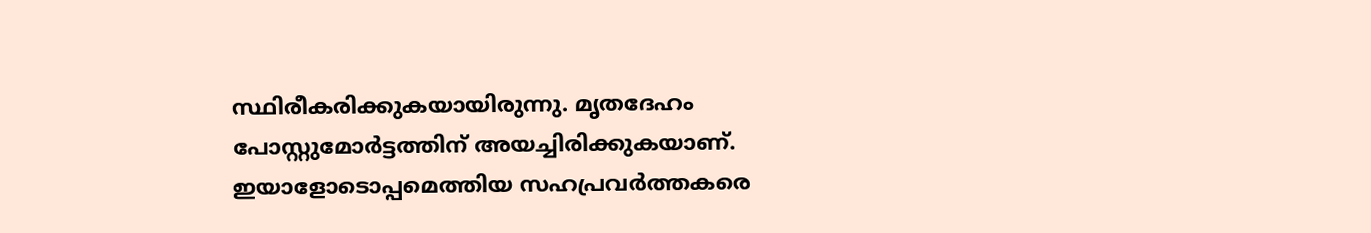സ്ഥിരീകരിക്കുകയായിരുന്നു. മൃതദേഹം പോസ്റ്റുമോർട്ടത്തിന് അയച്ചിരിക്കുകയാണ്. ഇയാളോടൊപ്പമെത്തിയ സഹപ്രവർത്തകരെ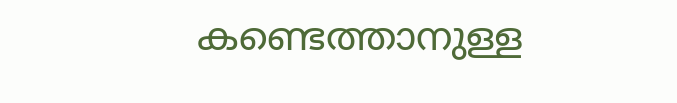കണ്ടെത്താനുള്ള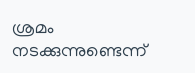ശ്രമം നടക്കുന്നുണ്ടെന്ന്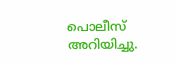പൊലീസ് അറിയിച്ചു.